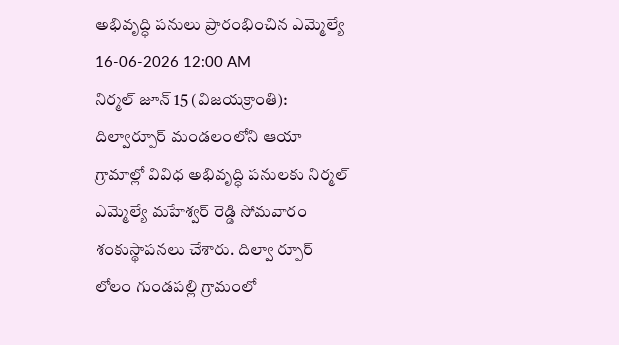అభివృద్ధి పనులు ప్రారంభించిన ఎమ్మెల్యే
16-06-2026 12:00 AM
నిర్మల్ జూన్ 15 (విజయక్రాంతి): దిల్వార్పూర్ మండలంలోని ఆయా గ్రామాల్లో వివిధ అభివృద్ధి పనులకు నిర్మల్ ఎమ్మెల్యే మహేశ్వర్ రెడ్డి సోమవారం శంకుస్థాపనలు చేశారు. దిల్వా ర్పూర్ లోలం గుండపల్లి గ్రామంలో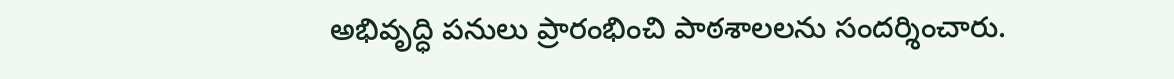అభివృద్ధి పనులు ప్రారంభించి పాఠశాలలను సందర్శించారు.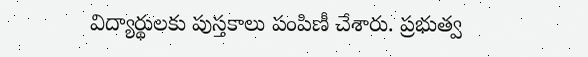విద్యార్థులకు పుస్తకాలు పంపిణీ చేశారు. ప్రభుత్వ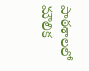పాఠశాలలో మౌలిక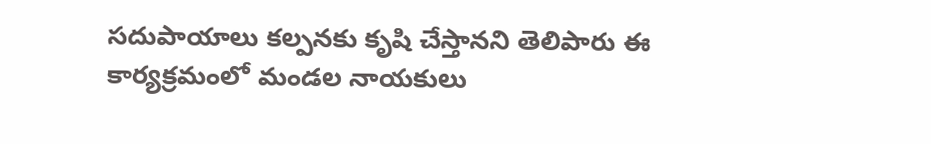సదుపాయాలు కల్పనకు కృషి చేస్తానని తెలిపారు ఈ కార్యక్రమంలో మండల నాయకులు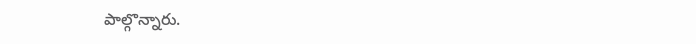పాల్గొన్నారు.